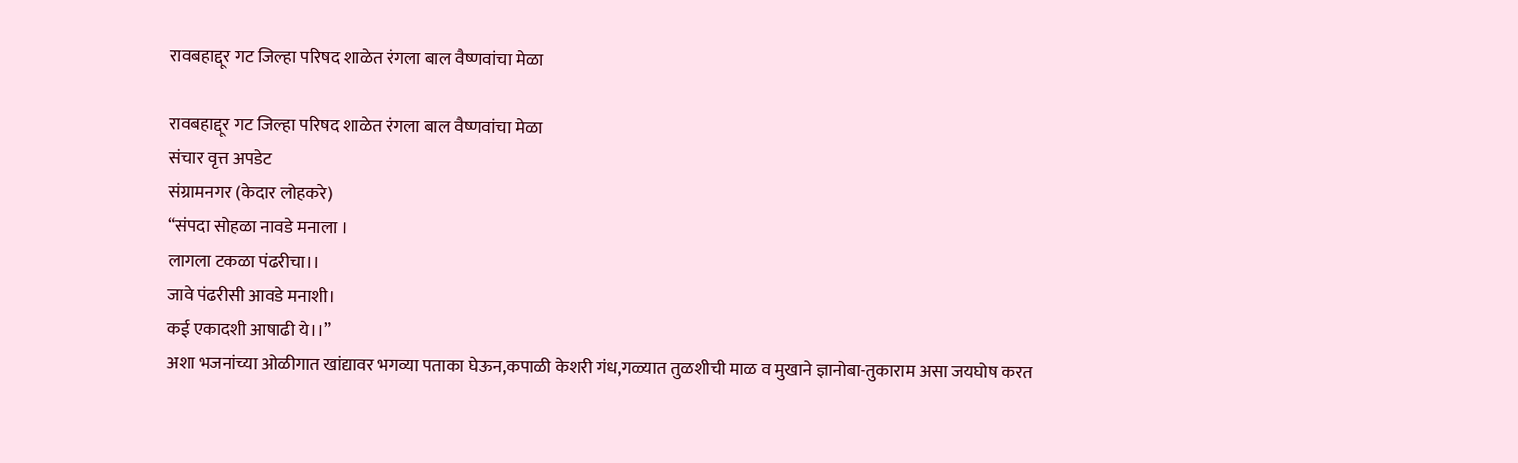रावबहाद्दूर गट जिल्हा परिषद शाळेत रंगला बाल वैष्णवांचा मेळा

रावबहाद्दूर गट जिल्हा परिषद शाळेत रंगला बाल वैष्णवांचा मेळा
संचार वृत्त अपडेट
संग्रामनगर (केदार लोहकरे)
“संपदा सोहळा नावडे मनाला ।
लागला टकळा पंढरीचा।।
जावे पंढरीसी आवडे मनाशी।
कई एकादशी आषाढी ये।।”
अशा भजनांच्या ओळीगात खांद्यावर भगव्या पताका घेऊन,कपाळी केशरी गंध,गळ्यात तुळशीची माळ व मुखाने ज्ञानोबा-तुकाराम असा जयघोष करत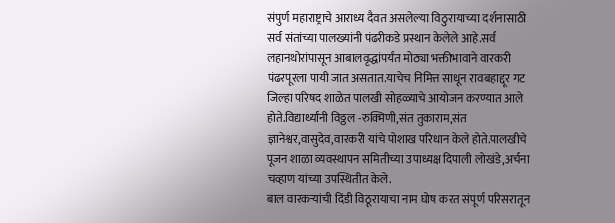संपुर्ण महाराष्ट्राचे आराध्य दैवत असलेल्या विठुरायाच्या दर्शनासाठी सर्व संतांच्या पालख्यांनी पंढरीकडे प्रस्थान केलेले आहे.सर्व लहानथोरांपासून आबालवृद्धांपर्यंत मोठ्या भक्तीभावाने वारकरी पंढरपूरला पायी जात असतात.याचेच निमित्त साधून रावबहाद्दूर गट जिल्हा परिषद शाळेत पालखी सोहळ्याचे आयोजन करण्यात आले होते.विद्यार्थ्यांनी विठ्ठल -रुक्मिणी,संत तुकाराम,संत ज्ञानेश्वर,वासुदेव,वारकरी यांचे पोशाख परिधान केले होते.पालखीचे पूजन शाळा व्यवस्थापन समितीच्या उपाध्यक्ष दिपाली लोखंडे,अर्चना चव्हाण यांच्या उपस्थितीत केले.
बाल वारकऱ्यांची दिंडी विठूरायाचा नाम घोष करत संपूर्ण परिसरातून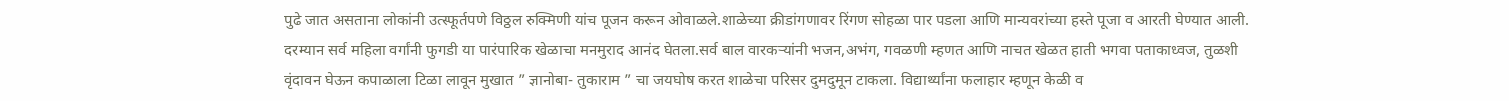पुढे जात असताना लोकांनी उत्स्फूर्तपणे विठ्ठल रुक्मिणी यांच पूजन करून ओवाळले.शाळेच्या क्रीडांगणावर रिंगण सोहळा पार पडला आणि मान्यवरांच्या हस्ते पूजा व आरती घेण्यात आली. दरम्यान सर्व महिला वर्गांनी फुगडी या पारंपारिक खेळाचा मनमुराद आनंद घेतला.सर्व बाल वारकऱ्यांनी भजन,अभंग, गवळणी म्हणत आणि नाचत खेळत हाती भगवा पताकाध्वज, तुळशी वृंदावन घेऊन कपाळाला टिळा लावून मुखात ” ज्ञानोबा- तुकाराम ” चा जयघोष करत शाळेचा परिसर दुमदुमून टाकला. विद्यार्थ्यांना फलाहार म्हणून केळी व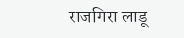राजगिरा लाडू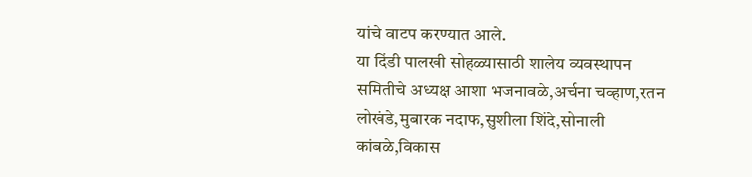यांचे वाटप करण्यात आले.
या दिंडी पालखी सोहळ्यासाठी शालेय व्यवस्थापन समितीचे अध्यक्ष आशा भजनावळे,अर्चना चव्हाण,रतन लोखंडे,मुबारक नदाफ,सुशीला शिंदे,सोनाली कांबळे,विकास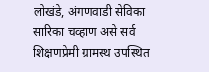लोखंडे, अंगणवाडी सेविका सारिका चव्हाण असे सर्व शिक्षणप्रेमी ग्रामस्थ उपस्थित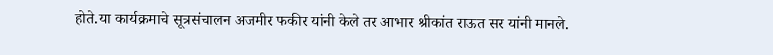होते.या कार्यक्रमाचे सूत्रसंचालन अजमीर फकीर यांनी केले तर आभार श्रीकांत राऊत सर यांनी मानले.